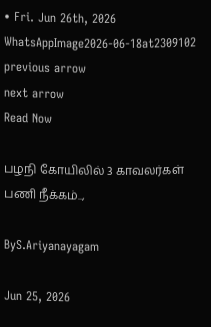• Fri. Jun 26th, 2026
WhatsAppImage2026-06-18at2309102
previous arrow
next arrow
Read Now

பழநி கோயிலில் 3 காவலர்கள் பணி நீக்கம்..,

ByS.Ariyanayagam

Jun 25, 2026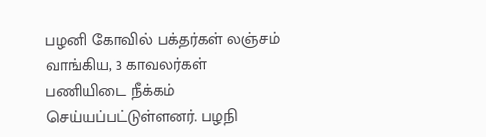பழனி கோவில் பக்தர்கள் லஞ்சம் வாங்கிய, 3 காவலர்கள் பணியிடை நீக்கம் செய்யப்பட்டுள்ளனர். பழநி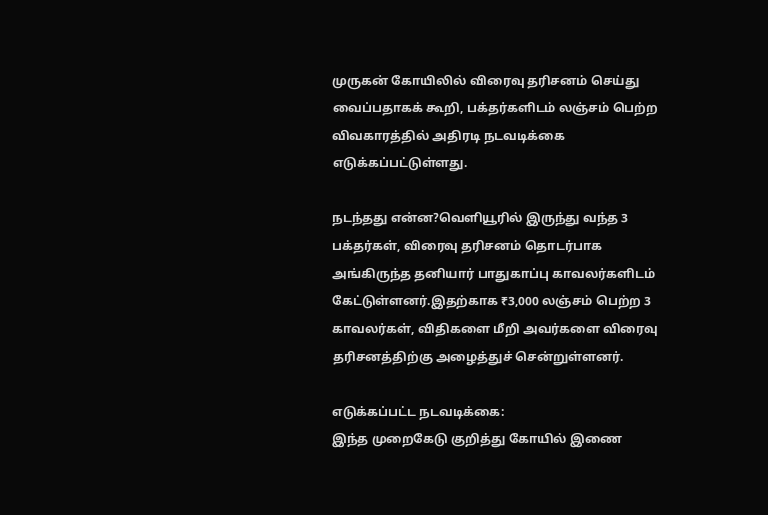முருகன் கோயிலில் விரைவு தரிசனம் செய்து வைப்பதாகக் கூறி, பக்தர்களிடம் லஞ்சம் பெற்ற விவகாரத்தில் அதிரடி நடவடிக்கை எடுக்கப்பட்டுள்ளது.

நடந்தது என்ன?வெளியூரில் இருந்து வந்த 3 பக்தர்கள், விரைவு தரிசனம் தொடர்பாக அங்கிருந்த தனியார் பாதுகாப்பு காவலர்களிடம் கேட்டுள்ளனர்.இதற்காக ₹3,000 லஞ்சம் பெற்ற 3 காவலர்கள், விதிகளை மீறி அவர்களை விரைவு தரிசனத்திற்கு அழைத்துச் சென்றுள்ளனர்.

எடுக்கப்பட்ட நடவடிக்கை:
இந்த முறைகேடு குறித்து கோயில் இணை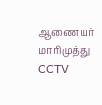ஆணையர் மாரிமுத்து CCTV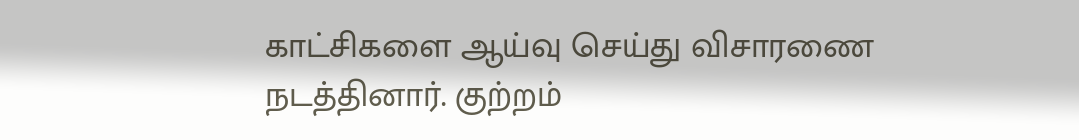காட்சிகளை ஆய்வு செய்து விசாரணை நடத்தினார். குற்றம்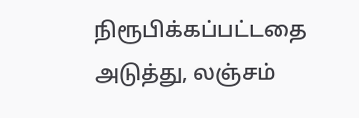நிரூபிக்கப்பட்டதை அடுத்து, லஞ்சம்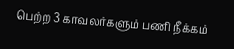பெற்ற 3 காவலர்களும் பணி நீக்கம்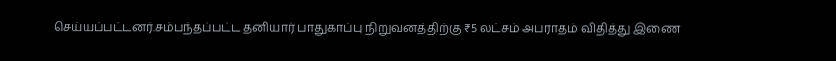செய்யப்பட்டனர்.சம்பந்தப்பட்ட தனியார் பாதுகாப்பு நிறுவனத்திற்கு ₹5 லட்சம் அபராதம் விதித்து இணை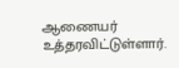ஆணையர் உத்தரவிட்டுள்ளார்.